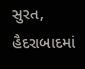સુરત,
હૈદરાબાદમાં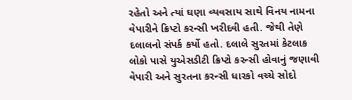રહેતો અને ત્યાં ઘણા વ્યવસાય સાથે વિનય નામના વેપારીને ક્રિપ્ટો કરન્સી ખરીદવી હતી. જેથી તેણે દલાલનો સંપર્ક કર્યો હતો. દલાલે સુરતમાં કેટલાક લોકો પાસે યુએસડીટી ક્રિપ્ટો કરન્સી હોવાનું જણાવી વેપારી અને સુરતના કરન્સી ધારકો વચ્ચે સોદો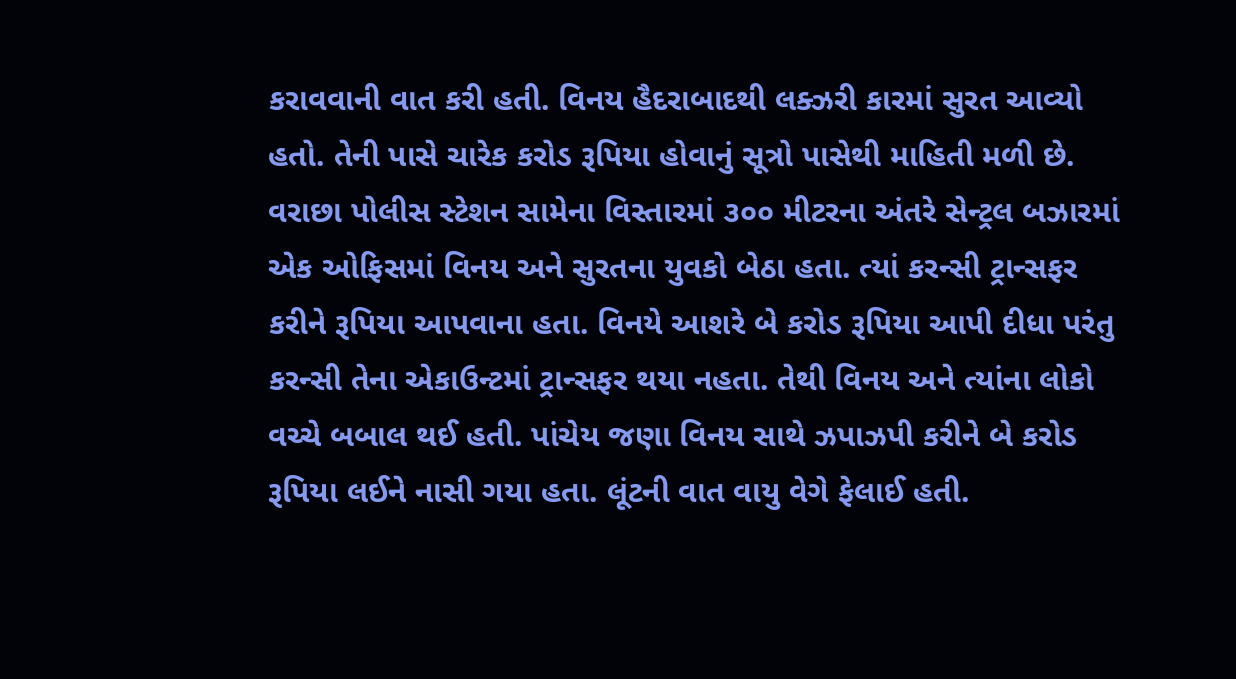કરાવવાની વાત કરી હતી. વિનય હૈદરાબાદથી લક્ઝરી કારમાં સુરત આવ્યો હતો. તેની પાસે ચારેક કરોડ રૂપિયા હોવાનું સૂત્રો પાસેથી માહિતી મળી છે. વરાછા પોલીસ સ્ટેશન સામેના વિસ્તારમાં ૩૦૦ મીટરના અંતરે સેન્ટ્રલ બઝારમાં એક ઓફિસમાં વિનય અને સુરતના યુવકો બેઠા હતા. ત્યાં કરન્સી ટ્રાન્સફર કરીને રૂપિયા આપવાના હતા. વિનયે આશરે બે કરોડ રૂપિયા આપી દીધા પરંતુ કરન્સી તેના એકાઉન્ટમાં ટ્રાન્સફર થયા નહતા. તેથી વિનય અને ત્યાંના લોકો વચ્ચે બબાલ થઈ હતી. પાંચેય જણા વિનય સાથે ઝપાઝપી કરીને બે કરોડ રૂપિયા લઈને નાસી ગયા હતા. લૂંટની વાત વાયુ વેગે ફેલાઈ હતી.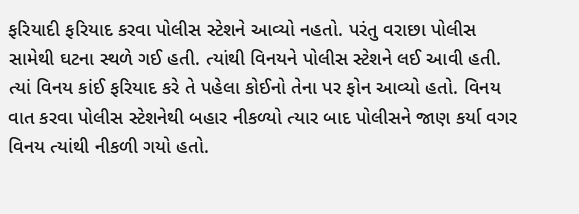ફરિયાદી ફરિયાદ કરવા પોલીસ સ્ટેશને આવ્યો નહતો. પરંતુ વરાછા પોલીસ સામેથી ઘટના સ્થળે ગઈ હતી. ત્યાંથી વિનયને પોલીસ સ્ટેશને લઈ આવી હતી. ત્યાં વિનય કાંઈ ફરિયાદ કરે તે પહેલા કોઈનો તેના પર ફોન આવ્યો હતો. વિનય વાત કરવા પોલીસ સ્ટેશનેથી બહાર નીકળ્યો ત્યાર બાદ પોલીસને જાણ કર્યા વગર વિનય ત્યાંથી નીકળી ગયો હતો.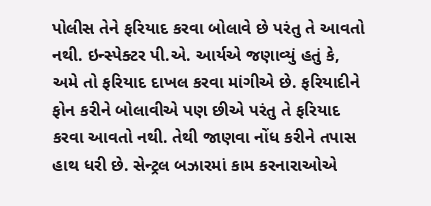પોલીસ તેને ફરિયાદ કરવા બોલાવે છે પરંતુ તે આવતો નથી. ઇન્સ્પેક્ટર પી.એ. આર્યએ જણાવ્યું હતું કે, અમે તો ફરિયાદ દાખલ કરવા માંગીએ છે. ફરિયાદીને ફોન કરીને બોલાવીએ પણ છીએ પરંતુ તે ફરિયાદ કરવા આવતો નથી. તેથી જાણવા નોંધ કરીને તપાસ હાથ ધરી છે. સેન્ટ્રલ બઝારમાં કામ કરનારાઓએ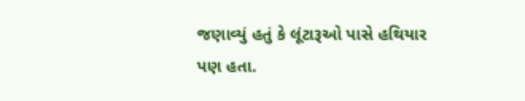જણાવ્યું હતું કે લૂંટારૂઓ પાસે હથિયાર પણ હતા.